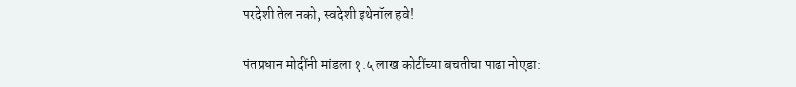परदेशी तेल नको, स्वदेशी इथेनॉल हवे!

पंतप्रधान मोदींनी मांडला १.५ लाख कोटींच्या बचतीचा पाढा नोएडा: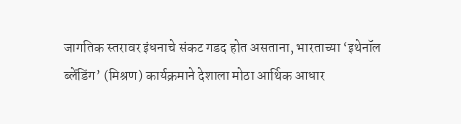जागतिक स्तरावर इंधनाचे संकट गडद होत असताना, भारताच्या ‘इथेनॉल ब्लेंडिंग’ (मिश्रण) कार्यक्रमाने देशाला मोठा आर्थिक आधार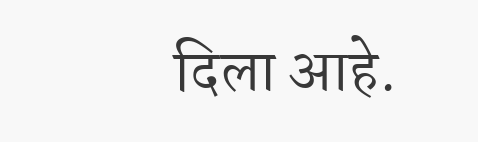दिला आहे.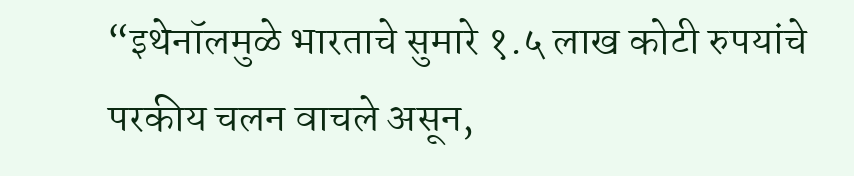“इथेनॉलमुळे भारताचे सुमारे १.५ लाख कोटी रुपयांचे परकीय चलन वाचले असून,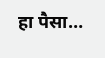हा पैसा…